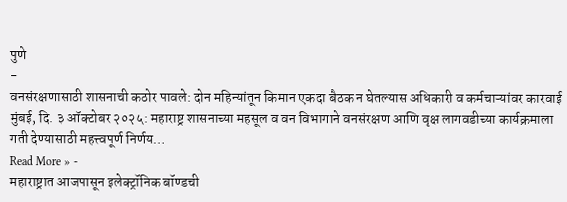पुणे
-
वनसंरक्षणासाठी शासनाची कठोर पावले: दोन महिन्यांतून किमान एकदा बैठक न घेतल्यास अधिकारी व कर्मचाऱ्यांवर कारवाई
मुंबई, दि. ३ ऑक्टोबर २०२५: महाराष्ट्र शासनाच्या महसूल व वन विभागाने वनसंरक्षण आणि वृक्ष लागवडीच्या कार्यक्रमाला गती देण्यासाठी महत्त्वपूर्ण निर्णय…
Read More » -
महाराष्ट्रात आजपासून इलेक्ट्रॉनिक बॉण्डची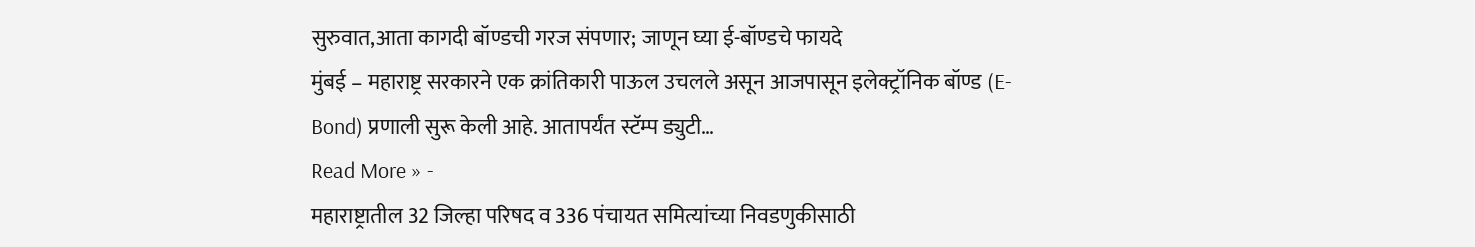सुरुवात,आता कागदी बॉण्डची गरज संपणार; जाणून घ्या ई-बॉण्डचे फायदे
मुंबई – महाराष्ट्र सरकारने एक क्रांतिकारी पाऊल उचलले असून आजपासून इलेक्ट्रॉनिक बॉण्ड (E-Bond) प्रणाली सुरू केली आहे. आतापर्यंत स्टॅम्प ड्युटी…
Read More » -
महाराष्ट्रातील 32 जिल्हा परिषद व 336 पंचायत समित्यांच्या निवडणुकीसाठी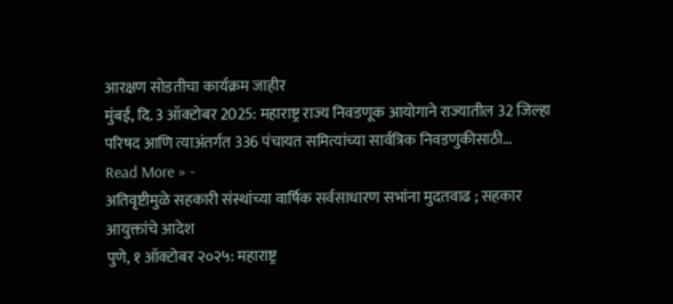आरक्षण सोडतीचा कार्यक्रम जाहीर
मुंबई, दि. 3 ऑक्टोबर 2025: महाराष्ट्र राज्य निवडणूक आयोगाने राज्यातील 32 जिल्हा परिषद आणि त्याअंतर्गत 336 पंचायत समित्यांच्या सार्वत्रिक निवडणुकीसाठी…
Read More » -
अतिवृष्टीमुळे सहकारी संस्थांच्या वार्षिक सर्वसाधारण सभांना मुदतवाढ ; सहकार आयुक्तांचे आदेश
पुणे, १ ऑक्टोबर २०२५: महाराष्ट्र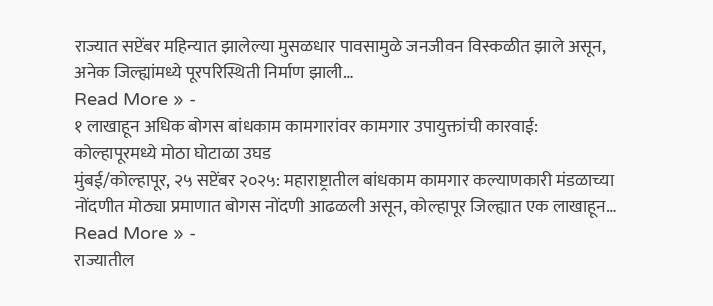राज्यात सप्टेंबर महिन्यात झालेल्या मुसळधार पावसामुळे जनजीवन विस्कळीत झाले असून, अनेक जिल्ह्यांमध्ये पूरपरिस्थिती निर्माण झाली…
Read More » -
१ लाखाहून अधिक बोगस बांधकाम कामगारांवर कामगार उपायुक्तांची कारवाई: कोल्हापूरमध्ये मोठा घोटाळा उघड
मुंबई/कोल्हापूर, २५ सप्टेंबर २०२५: महाराष्ट्रातील बांधकाम कामगार कल्याणकारी मंडळाच्या नोंदणीत मोठ्या प्रमाणात बोगस नोंदणी आढळली असून, कोल्हापूर जिल्ह्यात एक लाखाहून…
Read More » -
राज्यातील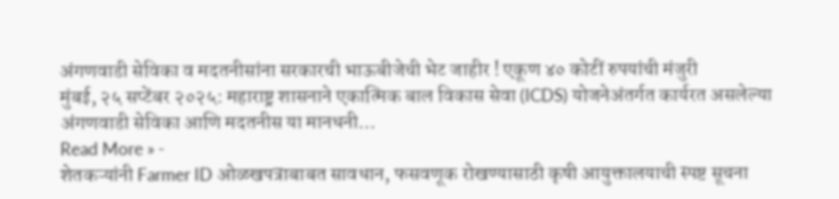अंगणवाडी सेविका व मदतनीसांना सरकारची भाऊबीजेची भेट जाहीर ! एकूण ४० कोटीं रुपयांची मंजुरी
मुंबई, २५ सप्टेंबर २०२५: महाराष्ट्र शासनाने एकात्मिक बाल विकास सेवा (ICDS) योजनेअंतर्गत कार्यरत असलेल्या अंगणवाडी सेविका आणि मदतनीस या मानधनी…
Read More » -
शेतकऱ्यांनी Farmer ID ओळखपत्राबाबत सावधान, फसवणूक रोखण्यासाठी कृषी आयुक्तालयाची स्पष्ट सूचना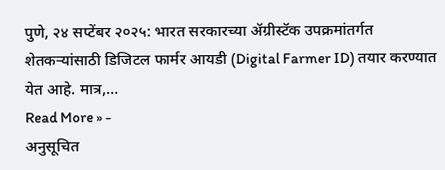पुणे, २४ सप्टेंबर २०२५: भारत सरकारच्या ॲग्रीस्टॅक उपक्रमांतर्गत शेतकऱ्यांसाठी डिजिटल फार्मर आयडी (Digital Farmer ID) तयार करण्यात येत आहे. मात्र,…
Read More » -
अनुसूचित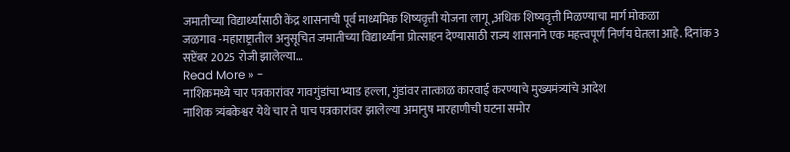जमातीच्या विद्यार्थ्यांसाठी केंद्र शासनाची पूर्व माध्यमिक शिष्यवृत्ती योजना लागू,अधिक शिष्यवृत्ती मिळण्याचा मार्ग मोकळा
जळगाव -महाराष्ट्रातील अनुसूचित जमातीच्या विद्यार्थ्यांना प्रोत्साहन देण्यासाठी राज्य शासनाने एक महत्त्वपूर्ण निर्णय घेतला आहे. दिनांक 3 सप्टेंबर 2025 रोजी झालेल्या…
Read More » -
नाशिकमध्ये चार पत्रकारांवर गावगुंडांचा भ्याड हल्ला, गुंडांवर तात्काळ कारवाई करण्याचे मुख्यमंत्र्यांचे आदेश
नाशिक त्र्यंबकेश्वर येथे चार ते पाच पत्रकारांवर झालेल्या अमानुष मारहाणीची घटना समोर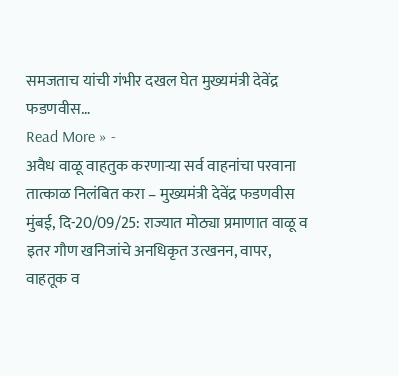समजताच यांची गंभीर दखल घेत मुख्यमंत्री देवेंद्र फडणवीस…
Read More » -
अवैध वाळू वाहतुक करणाऱ्या सर्व वाहनांचा परवाना तात्काळ निलंबित करा – मुख्यमंत्री देवेंद्र फडणवीस
मुंबई, दि-20/09/25: राज्यात मोठ्या प्रमाणात वाळू व इतर गौण खनिजांचे अनधिकृत उत्खनन, वापर, वाहतूक व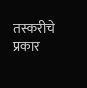तस्करीचे प्रकार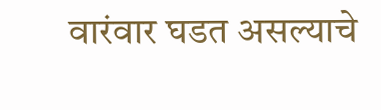वारंवार घडत असल्याचे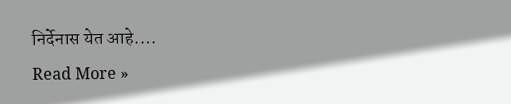निर्देनास येत आहे.…
Read More »